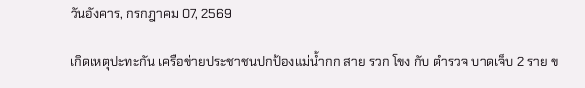วันอังคาร, กรกฎาคม 07, 2569

เกิดเหตุปะทะกัน เครือข่ายประชาชนปกป้องแม่น้ำกก สาย รวก โขง กับ ตำรวจ บาดเจ็บ 2 ราย ข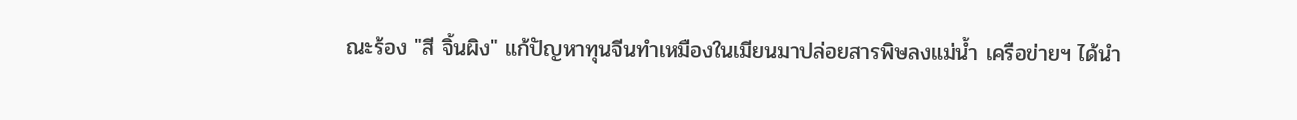ณะร้อง "สี จิ้นผิง" แก้ปัญหาทุนจีนทำเหมืองในเมียนมาปล่อยสารพิษลงแม่น้ำ เครือข่ายฯ ได้นำ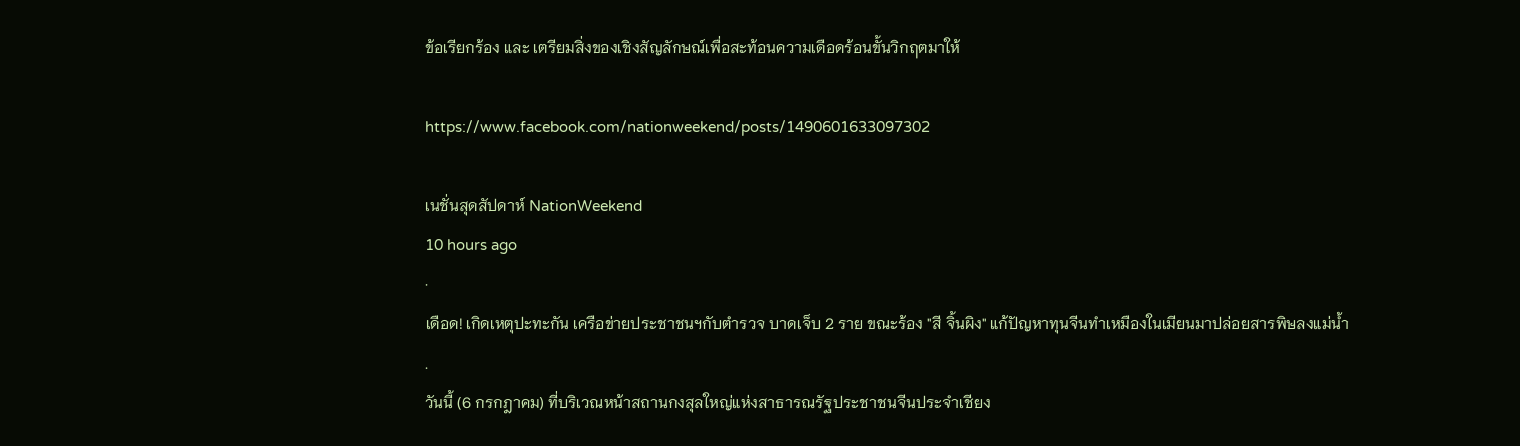ข้อเรียกร้อง และ เตรียมสิ่งของเชิงสัญลักษณ์เพื่อสะท้อนความเดือดร้อนขั้นวิกฤตมาให้

https://www.facebook.com/nationweekend/posts/1490601633097302

เนชั่นสุดสัปดาห์ NationWeekend
10 hours ago
·
เดือด! เกิดเหตุปะทะกัน เครือข่ายประชาชนฯกับตำรวจ บาดเจ็บ 2 ราย ขณะร้อง "สี จิ้นผิง" แก้ปัญหาทุนจีนทำเหมืองในเมียนมาปล่อยสารพิษลงแม่น้ำ
.
วันนี้ (6 กรกฎาคม) ที่บริเวณหน้าสถานกงสุลใหญ่แห่งสาธารณรัฐประชาชนจีนประจำเชียง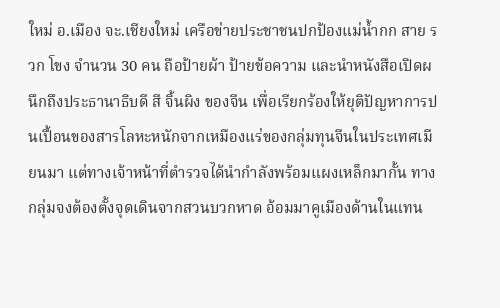ใหม่ อ.เมือง จะ.เชียงใหม่ เครือข่ายประชาชนปกป้องแม่น้ำกก สาย รวก โขง จำนวน 30 คน ถือป้ายผ้า ป้ายข้อความ และนำหนังสือเปิดผนึกถึงประธานาธิบดี สี จิ้นผิง ของจีน เพื่อเรียกร้องให้ยุติปัญหาการปนเปื้อนของสารโลหะหนักจากเหมืองแร่ของกลุ่มทุนจีนในประเทศเมียนมา แต่ทางเจ้าหน้าที่ตำรวจได้นำกำลังพร้อมแผงเหล็กมากั้น ทางกลุ่มจงต้องตั้งจุดเดินจากสวนบวกหาด อ้อมมาคูเมืองด้านในแทน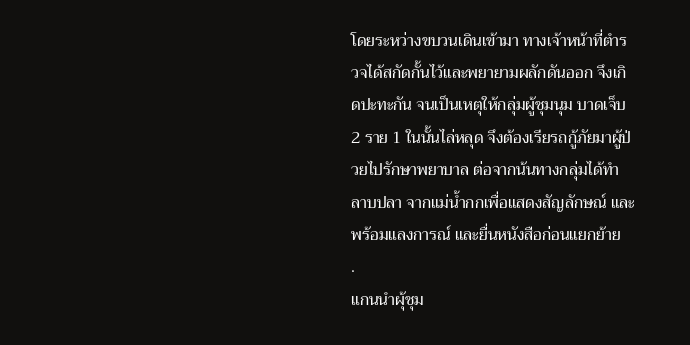โดยระหว่างขบวนเดินเข้ามา ทางเจ้าหน้าที่ตำรวจได้สกัดกั้นไว้และพยายามผลักดันออก จึงเกิดปะทะกัน จนเป็นเหตุให้กลุ่มผู้ชุมนุม บาดเจ็บ 2 ราย 1 ในนั้นไล่หลุด จึงต้องเรียรถกู้ภัยมาผู้ป่วยไปรักษาพยาบาล ต่อจากน้นทางกลุ่มได้ทำ ลาบปลา จากแม่น้ำกกเพื่อแสดงสัญลักษณ์ และพร้อมแลงการณ์ และยื่นหนังสือก่อนแยกย้าย
.
แกนนำผุ้ชุม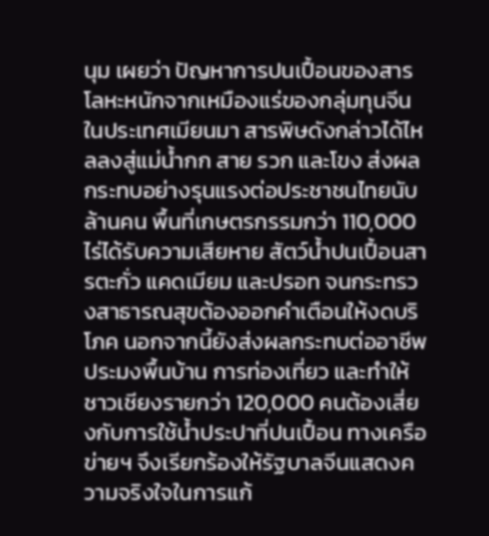นุม เผยว่า ปัญหาการปนเปื้อนของสารโลหะหนักจากเหมืองแร่ของกลุ่มทุนจีนในประเทศเมียนมา สารพิษดังกล่าวได้ไหลลงสู่แม่น้ำกก สาย รวก และโขง ส่งผลกระทบอย่างรุนแรงต่อประชาชนไทยนับล้านคน พื้นที่เกษตรกรรมกว่า 110,000 ไร่ได้รับความเสียหาย สัตว์น้ำปนเปื้อนสารตะกั่ว แคดเมียม และปรอท จนกระทรวงสาธารณสุขต้องออกคำเตือนให้งดบริโภค นอกจากนี้ยังส่งผลกระทบต่ออาชีพประมงพื้นบ้าน การท่องเที่ยว และทำให้ชาวเชียงรายกว่า 120,000 คนต้องเสี่ยงกับการใช้น้ำประปาที่ปนเปื้อน ทางเครือข่ายฯ จึงเรียกร้องให้รัฐบาลจีนแสดงความจริงใจในการแก้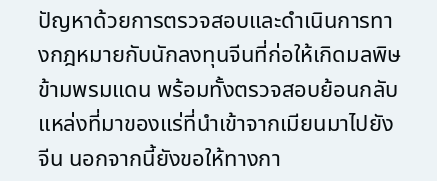ปัญหาด้วยการตรวจสอบและดำเนินการทางกฎหมายกับนักลงทุนจีนที่ก่อให้เกิดมลพิษข้ามพรมแดน พร้อมทั้งตรวจสอบย้อนกลับแหล่งที่มาของแร่ที่นำเข้าจากเมียนมาไปยังจีน นอกจากนี้ยังขอให้ทางกา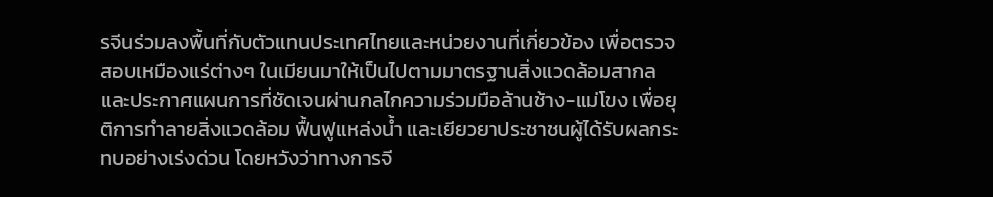รจีนร่วมลงพื้นที่กับตัวแทนประเทศไทยและหน่วยงานที่เกี่ยวข้อง เพื่อตรวจสอบเหมืองแร่ต่างๆ ในเมียนมาให้เป็นไปตามมาตรฐานสิ่งแวดล้อมสากล และประกาศแผนการที่ชัดเจนผ่านกลไกความร่วมมือล้านช้าง-แม่โขง เพื่อยุติการทำลายสิ่งแวดล้อม ฟื้นฟูแหล่งน้ำ และเยียวยาประชาชนผู้ได้รับผลกระทบอย่างเร่งด่วน โดยหวังว่าทางการจี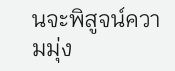นจะพิสูจน์ความมุ่ง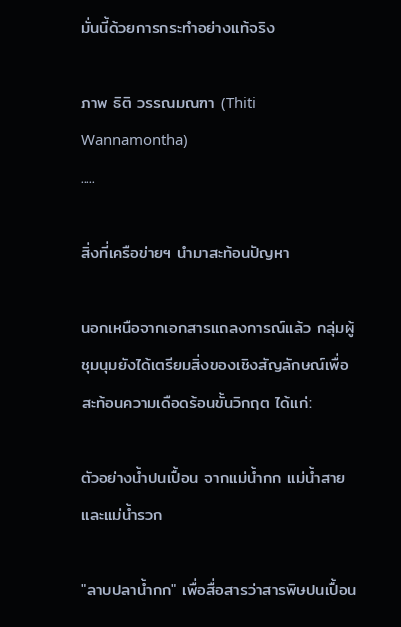มั่นนี้ด้วยการกระทำอย่างแท้จริง

ภาพ ธิติ วรรณมณฑา (Thiti Wannamontha)
.....

สิ่งที่เครือข่ายฯ นำมาสะท้อนปัญหา

นอกเหนือจากเอกสารแถลงการณ์แล้ว กลุ่มผู้ชุมนุมยังได้เตรียมสิ่งของเชิงสัญลักษณ์เพื่อสะท้อนความเดือดร้อนขั้นวิกฤต ได้แก่:

ตัวอย่างน้ำปนเปื้อน จากแม่น้ำกก แม่น้ำสาย และแม่น้ำรวก

"ลาบปลาน้ำกก" เพื่อสื่อสารว่าสารพิษปนเปื้อน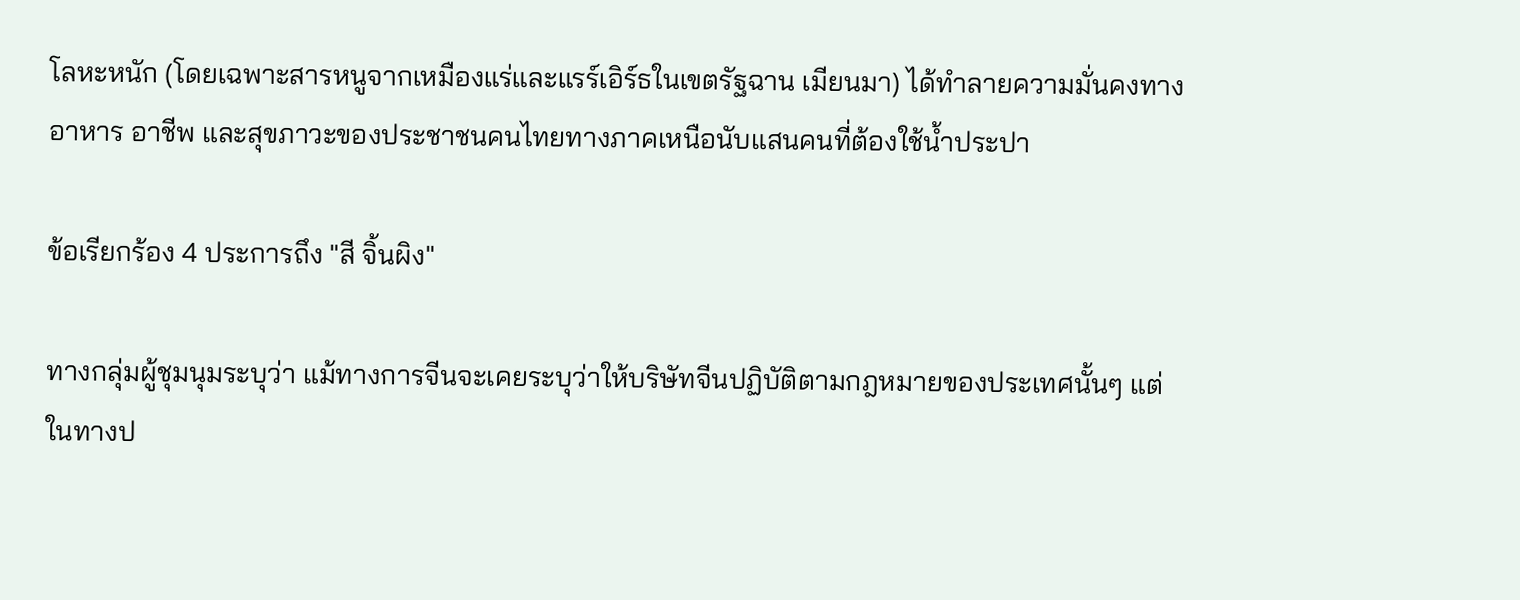โลหะหนัก (โดยเฉพาะสารหนูจากเหมืองแร่และแรร์เอิร์ธในเขตรัฐฉาน เมียนมา) ได้ทำลายความมั่นคงทางอาหาร อาชีพ และสุขภาวะของประชาชนคนไทยทางภาคเหนือนับแสนคนที่ต้องใช้น้ำประปา

ข้อเรียกร้อง 4 ประการถึง "สี จิ้นผิง"

ทางกลุ่มผู้ชุมนุมระบุว่า แม้ทางการจีนจะเคยระบุว่าให้บริษัทจีนปฏิบัติตามกฎหมายของประเทศนั้นๆ แต่ในทางป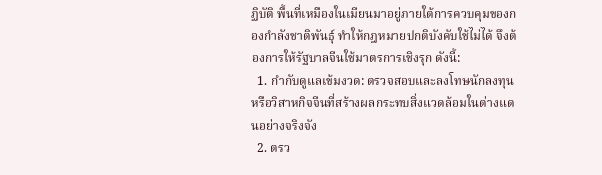ฏิบัติ พื้นที่เหมืองในเมียนมาอยู่ภายใต้การควบคุมของกองกำลังชาติพันธุ์ ทำให้กฎหมายปกติบังคับใช้ไม่ได้ จึงต้องการให้รัฐบาลจีนใช้มาตรการเชิงรุก ดังนี้:
  1. กำกับดูแลเข้มงวด: ตรวจสอบและลงโทษนักลงทุนหรือวิสาหกิจจีนที่สร้างผลกระทบสิ่งแวดล้อมในต่างแดนอย่างจริงจัง
  2. ตรว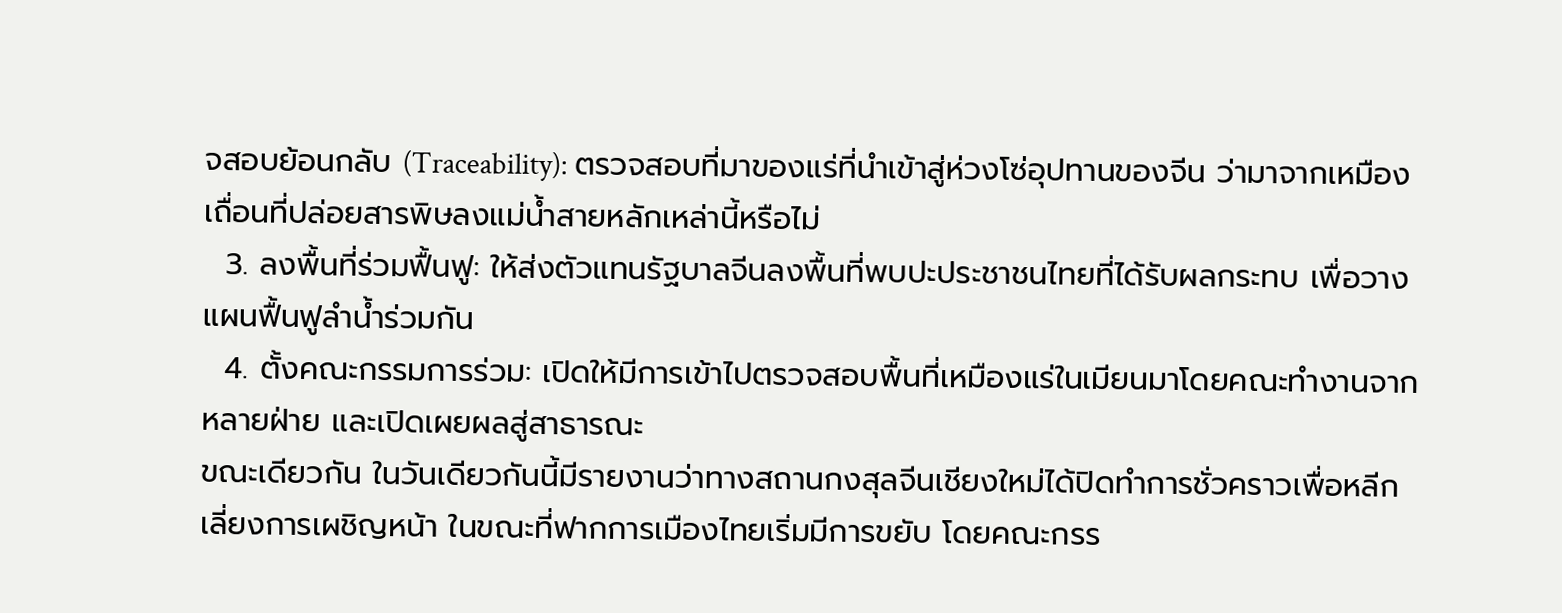จสอบย้อนกลับ (Traceability): ตรวจสอบที่มาของแร่ที่นำเข้าสู่ห่วงโซ่อุปทานของจีน ว่ามาจากเหมืองเถื่อนที่ปล่อยสารพิษลงแม่น้ำสายหลักเหล่านี้หรือไม่
  3. ลงพื้นที่ร่วมฟื้นฟู: ให้ส่งตัวแทนรัฐบาลจีนลงพื้นที่พบปะประชาชนไทยที่ได้รับผลกระทบ เพื่อวางแผนฟื้นฟูลำน้ำร่วมกัน
  4. ตั้งคณะกรรมการร่วม: เปิดให้มีการเข้าไปตรวจสอบพื้นที่เหมืองแร่ในเมียนมาโดยคณะทำงานจากหลายฝ่าย และเปิดเผยผลสู่สาธารณะ
ขณะเดียวกัน ในวันเดียวกันนี้มีรายงานว่าทางสถานกงสุลจีนเชียงใหม่ได้ปิดทำการชั่วคราวเพื่อหลีกเลี่ยงการเผชิญหน้า ในขณะที่ฟากการเมืองไทยเริ่มมีการขยับ โดยคณะกรร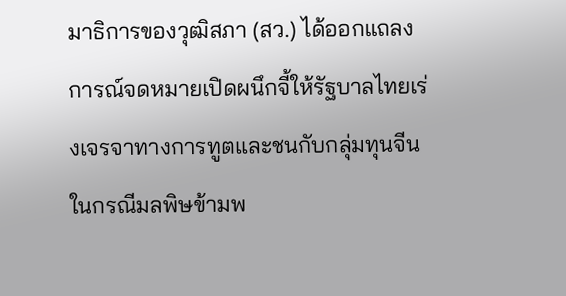มาธิการของวุฒิสภา (สว.) ได้ออกแถลงการณ์จดหมายเปิดผนึกจี้ให้รัฐบาลไทยเร่งเจรจาทางการทูตและชนกับกลุ่มทุนจีนในกรณีมลพิษข้ามพ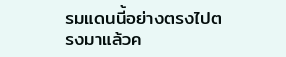รมแดนนี้อย่างตรงไปตรงมาแล้วค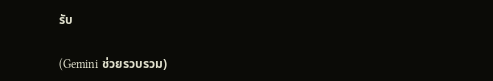รับ

(Gemini ช่วยรวบรวม)